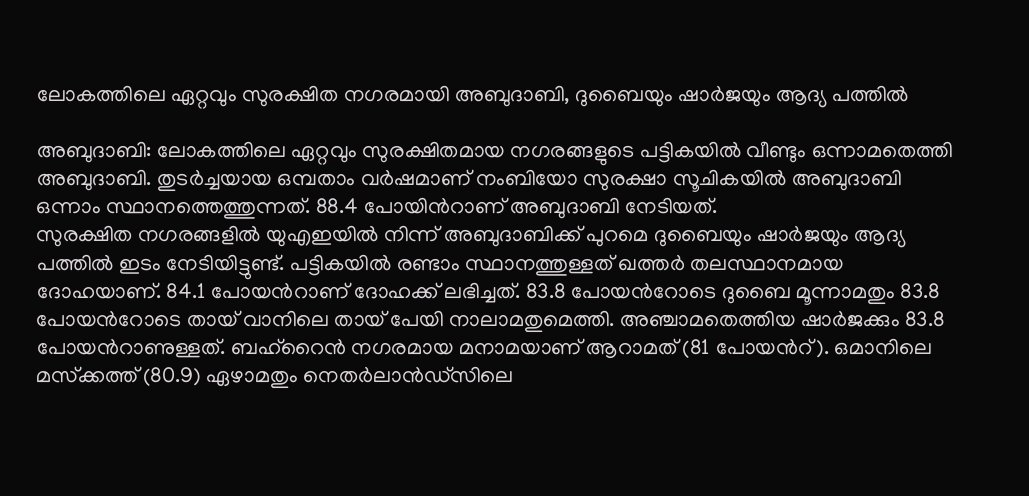ലോകത്തിലെ ഏറ്റവും സുരക്ഷിത നഗരമായി അബുദാബി, ദുബൈയും ഷാർജയും ആദ്യ പത്തിൽ

അബുദാബി: ലോകത്തിലെ ഏറ്റവും സുരക്ഷിതമായ നഗരങ്ങളുടെ പട്ടികയിൽ വീണ്ടും ഒന്നാമതെത്തി അബുദാബി. തുടർച്ചയായ ഒമ്പതാം വർഷമാണ് നംബിയോ സുരക്ഷാ സൂചികയിൽ അബുദാബി ഒന്നാം സ്ഥാനത്തെത്തുന്നത്. 88.4 പോയിൻറാണ് അബുദാബി നേടിയത്.
സുരക്ഷിത നഗരങ്ങളിൽ യുഎഇയിൽ നിന്ന് അബുദാബിക്ക് പുറമെ ദുബൈയും ഷാർജയും ആദ്യ പത്തിൽ ഇടം നേടിയിട്ടുണ്ട്. പട്ടികയിൽ രണ്ടാം സ്ഥാനത്തുള്ളത് ഖത്തർ തലസ്ഥാനമായ ദോഹയാണ്. 84.1 പോയൻറാണ് ദോഹക്ക് ലഭിച്ചത്. 83.8 പോയൻറോടെ ദുബൈ മൂന്നാമതും 83.8 പോയൻറോടെ തായ് വാനിലെ തായ് പേയി നാലാമതുമെത്തി. അഞ്ചാമതെത്തിയ ഷാർജക്കും 83.8 പോയൻറാണുള്ളത്. ബഹ്റൈൻ നഗരമായ മനാമയാണ് ആറാമത് (81 പോയൻറ്). ഒമാനിലെ മസ്‌ക്കത്ത് (80.9) ഏഴാമതും നെതർലാൻഡ്സിലെ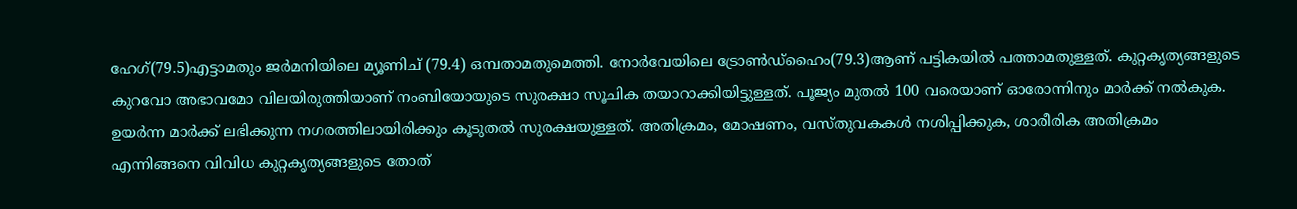ഹേഗ്(79.5)എട്ടാമതും ജർമനിയിലെ മ്യൂണിച് (79.4) ഒമ്പതാമതുമെത്തി. നോർവേയിലെ ട്രോൺഡ്ഹൈം(79.3)ആണ് പട്ടികയിൽ പത്താമതുള്ളത്. കുറ്റകൃത്യങ്ങളുടെ കുറവോ അഭാവമോ വിലയിരുത്തിയാണ് നംബിയോയുടെ സുരക്ഷാ സൂചിക തയാറാക്കിയിട്ടുള്ളത്. പൂജ്യം മുതൽ 100 വരെയാണ് ഓരോന്നിനും മാർക്ക് നൽകുക. ഉയർന്ന മാർക്ക് ലഭിക്കുന്ന നഗരത്തിലായിരിക്കും കൂടുതൽ സുരക്ഷയുള്ളത്. അതിക്രമം, മോഷണം, വസ്തുവകകൾ നശിപ്പിക്കുക, ശാരീരിക അതിക്രമം എന്നിങ്ങനെ വിവിധ കുറ്റകൃത്യങ്ങളുടെ തോത്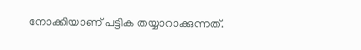നോക്കിയാണ് പട്ടിക തയ്യാറാക്കുന്നത്.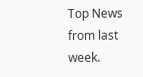Top News from last week.